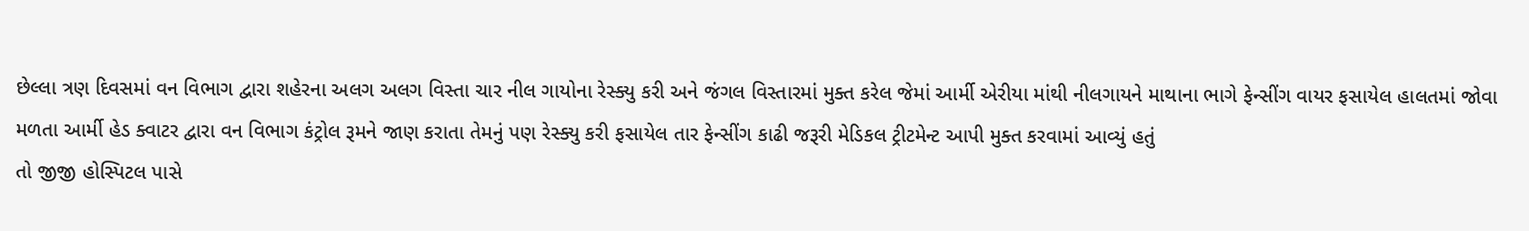છેલ્લા ત્રણ દિવસમાં વન વિભાગ દ્વારા શહેરના અલગ અલગ વિસ્તા ચાર નીલ ગાયોના રેસ્ક્યુ કરી અને જંગલ વિસ્તારમાં મુક્ત કરેલ જેમાં આર્મી એરીયા માંથી નીલગાયને માથાના ભાગે ફેન્સીંગ વાયર ફસાયેલ હાલતમાં જોવા મળતા આર્મી હેડ ક્વાટર દ્વારા વન વિભાગ કંટ્રોલ રૂમને જાણ કરાતા તેમનું પણ રેસ્ક્યુ કરી ફસાયેલ તાર ફેન્સીંગ કાઢી જરૂરી મેડિકલ ટ્રીટમેન્ટ આપી મુક્ત કરવામાં આવ્યું હતું
તો જીજી હોસ્પિટલ પાસે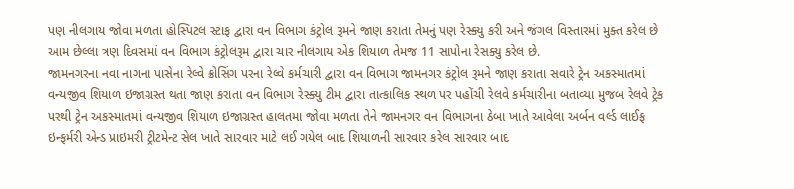પણ નીલગાય જોવા મળતા હોસ્પિટલ સ્ટાફ દ્વારા વન વિભાગ કંટ્રોલ રૂમને જાણ કરાતા તેમનું પણ રેસ્ક્યુ કરી અને જંગલ વિસ્તારમાં મુક્ત કરેલ છે આમ છેલ્લા ત્રણ દિવસમાં વન વિભાગ કંટ્રોલરૂમ દ્વારા ચાર નીલગાય એક શિયાળ તેમજ 11 સાપોના રેસક્યુ કરેલ છે.
જામનગરના નવા નાગના પાસેના રેલ્વે ક્રોસિંગ પરના રેલ્વે કર્મચારી દ્વારા વન વિભાગ જામનગર કંટ્રોલ રૂમને જાણ કરાતા સવારે ટ્રેન અકસ્માતમાં વન્યજીવ શિયાળ ઇજાગ્રસ્ત થતા જાણ કરાતા વન વિભાગ રેસ્ક્યુ ટીમ દ્વારા તાત્કાલિક સ્થળ પર પહોંચી રેલવે કર્મચારીના બતાવ્યા મુજબ રેલવે ટ્રેક પરથી ટ્રેન અકસ્માતમાં વન્યજીવ શિયાળ ઇજાગ્રસ્ત હાલતમા જોવા મળતા તેને જામનગર વન વિભાગના ઠેબા ખાતે આવેલા અર્બન વર્લ્ડ લાઈફ ઇન્ફર્મરી એન્ડ પ્રાઇમરી ટ્રીટમેન્ટ સેલ ખાતે સારવાર માટે લઈ ગયેલ બાદ શિયાળની સારવાર કરેલ સારવાર બાદ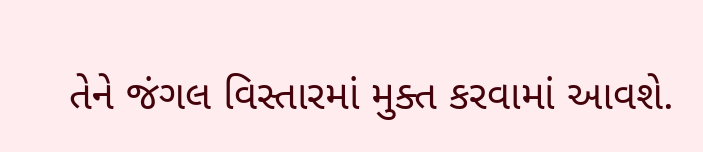તેને જંગલ વિસ્તારમાં મુક્ત કરવામાં આવશે.